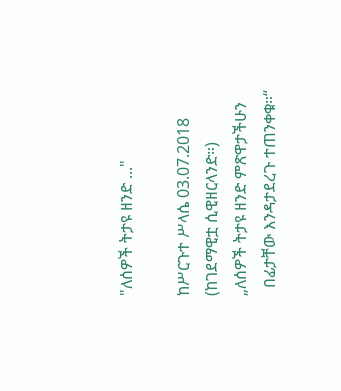"ለሰዎች ትታዩ ዘንድ ..."

ከሥርጉተ ሥላሴ 03.07.2018
(ከገደማዊቷ ሲዊዘርላንድ።)
„ለሰዎች ትታዩ ዘንድ ምጽዋታችሁን
  በፊታቸው እንዳታደረጉ ተጠንቀቁ።“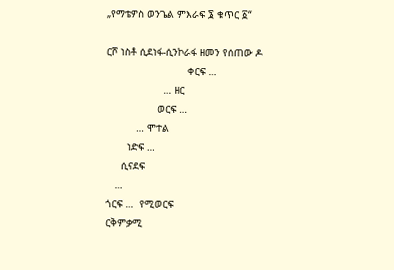„የማቴዎስ ወንጌል ምእራፍ ፮ ቁጥር ፩“

ርሾ ነስቶ ሲደነፋ-ሲንኮራፋ ዘመን የሰጠው ዶ
                           ቀርፍ …
                   … ዘር
                 ወርፍ …
          … ሞተል
       ነድፍ …
     ሲናደፍ
   …
ጎርፍ …  የሚወርፍ
ርቅምቃሚ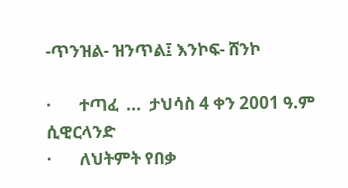-ጥንዝል- ዝንጥል፤ እንኮፍ- ሸንኮ

·       ተጣፈ  ...  ታህሳስ 4 ቀን 2001 ዓ.ም ሲዊርላንድ
·       ለህትምት የበቃ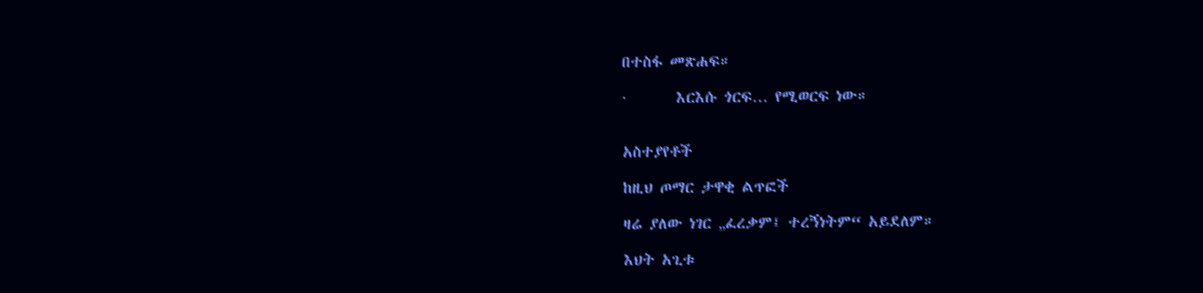በተስፋ መጽሐፍ።

·       እርእሱ ጎርፍ… የሚወርፍ ነው።


አስተያየቶች

ከዚህ ጦማር ታዋቂ ልጥፎች

ዛሬ ያለው ነገር „ፈረቃም፤ ተረኝነትም“ አይደለም።

እህት አጊቱ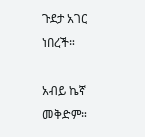ጉደታ አገር ነበረች።

አብይ ኬኛ መቅድም።